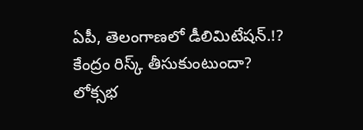ఏపీ, తెలంగాణలో డీలిమిటేషన్.!?
కేంద్రం రిస్క్ తీసుకుంటుందా?
లోక్సభ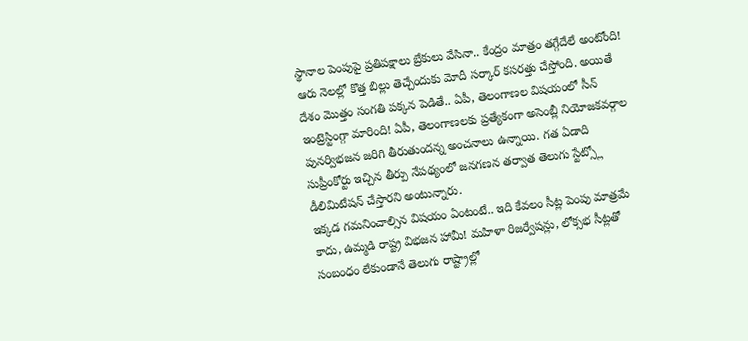స్థానాల పెంపుపై ప్రతిపక్షాలు బ్రేకులు వేసినా.. కేంద్రం మాత్రం తగ్గేదేలే అంటోంది! ఆరు నెలల్లో కొత్త బిల్లు తెచ్చేందుకు మోదీ సర్కార్ కసరత్తు చేస్తోంది. అయితే దేశం మొత్తం సంగతి పక్కన పెడితే.. ఏపీ, తెలంగాణల విషయంలో సీన్ ఇంట్రెస్టింగ్గా మారింది! ఏపీ, తెలంగాణలకు ప్రత్యేకంగా అసెంబ్లీ నియోజకవర్గాల పునర్విభజన జరిగి తీరుతుందన్న అంచనాలు ఉన్నాయి. గత ఏడాది సుప్రీంకోర్టు ఇచ్చిన తీర్పు నేపథ్యంలో జనగణన తర్వాత తెలుగు స్టేట్స్లో డీలిమిటేషన్ చేస్తారని అంటున్నారు.
ఇక్కడ గమనించాల్సిన విషయం ఏంటంటే.. ఇది కేవలం సీట్ల పెంపు మాత్రమే కాదు, ఉమ్మడి రాష్ట్ర విభజన హామీ! మహిళా రిజర్వేషన్లు, లోక్సభ సీట్లతో సంబంధం లేకుండానే తెలుగు రాష్ట్రాల్లో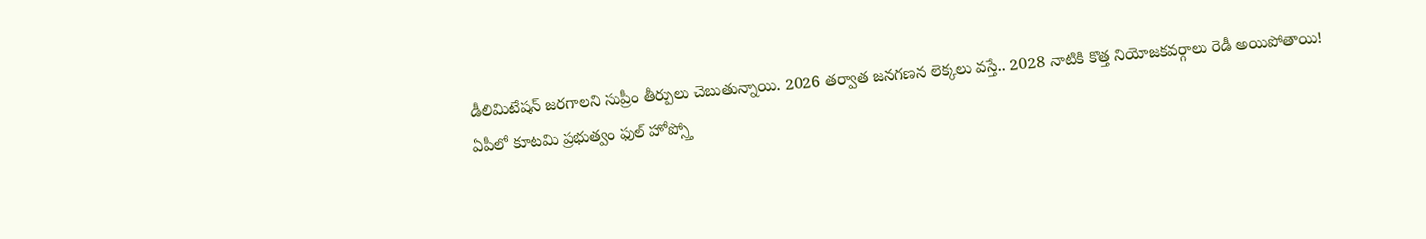డీలిమిటేషన్ జరగాలని సుప్రీం తీర్పులు చెబుతున్నాయి. 2026 తర్వాత జనగణన లెక్కలు వస్తే.. 2028 నాటికి కొత్త నియోజకవర్గాలు రెడీ అయిపోతాయి!
ఏపీలో కూటమి ప్రభుత్వం ఫుల్ హోప్స్తో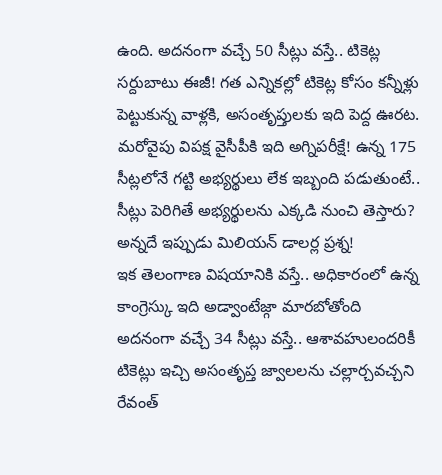ఉంది. అదనంగా వచ్చే 50 సీట్లు వస్తే.. టికెట్ల సర్దుబాటు ఈజీ! గత ఎన్నికల్లో టికెట్ల కోసం కన్నీళ్లు పెట్టుకున్న వాళ్లకి, అసంతృప్తులకు ఇది పెద్ద ఊరట. మరోవైపు విపక్ష వైసీపీకి ఇది అగ్నిపరీక్షే! ఉన్న 175 సీట్లలోనే గట్టి అభ్యర్థులు లేక ఇబ్బంది పడుతుంటే.. సీట్లు పెరిగితే అభ్యర్థులను ఎక్కడి నుంచి తెస్తారు? అన్నదే ఇప్పుడు మిలియన్ డాలర్ల ప్రశ్న!
ఇక తెలంగాణ విషయానికి వస్తే.. అధికారంలో ఉన్న కాంగ్రెస్కు ఇది అడ్వాంటేజ్గా మారబోతోంది
అదనంగా వచ్చే 34 సీట్లు వస్తే.. ఆశావహులందరికీ టికెట్లు ఇచ్చి అసంతృప్త జ్వాలలను చల్లార్చవచ్చని రేవంత్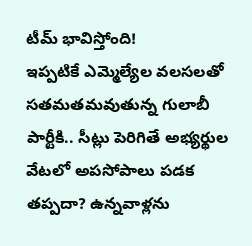టీమ్ భావిస్తోంది!
ఇప్పటికే ఎమ్మెల్యేల వలసలతో సతమతమవుతున్న గులాబీ పార్టీకి.. సీట్లు పెరిగితే అభ్యర్థుల వేటలో అపసోపాలు పడక తప్పదా? ఉన్నవాళ్లను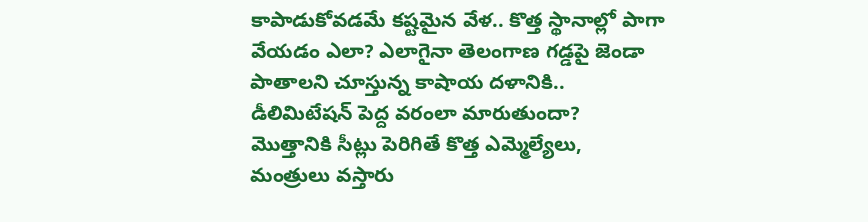కాపాడుకోవడమే కష్టమైన వేళ.. కొత్త స్థానాల్లో పాగా వేయడం ఎలా? ఎలాగైనా తెలంగాణ గడ్డపై జెండా పాతాలని చూస్తున్న కాషాయ దళానికి.. డీలిమిటేషన్ పెద్ద వరంలా మారుతుందా?
మొత్తానికి సీట్లు పెరిగితే కొత్త ఎమ్మెల్యేలు, మంత్రులు వస్తారు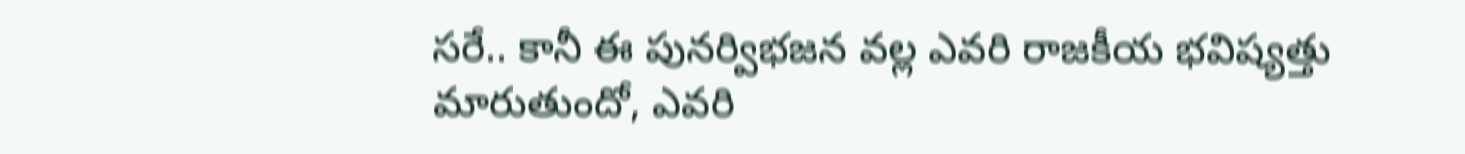సరే.. కానీ ఈ పునర్విభజన వల్ల ఎవరి రాజకీయ భవిష్యత్తు మారుతుందో, ఎవరి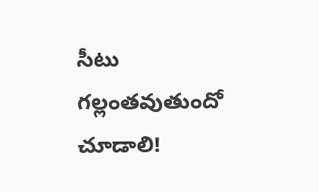సీటు గల్లంతవుతుందో చూడాలి!